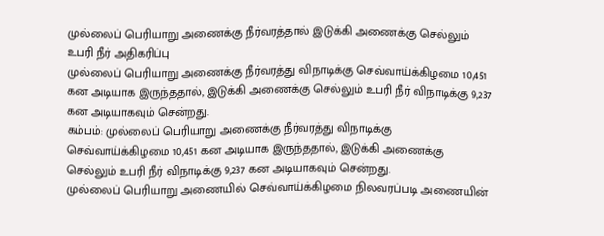முல்லைப் பெரியாறு அணைக்கு நீர்வரத்தால் இடுக்கி அணைக்கு செல்லும் உபரி நீர் அதிகரிப்பு
முல்லைப் பெரியாறு அணைக்கு நீர்வரத்து விநாடிக்கு செவ்வாய்க்கிழமை 10,451 கன அடியாக இருந்ததால், இடுக்கி அணைக்கு செல்லும் உபரி நீர் விநாடிக்கு 9,237 கன அடியாகவும் சென்றது.
கம்பம்: முல்லைப் பெரியாறு அணைக்கு நீர்வரத்து விநாடிக்கு செவ்வாய்க்கிழமை 10,451 கன அடியாக இருந்ததால், இடுக்கி அணைக்கு செல்லும் உபரி நீர் விநாடிக்கு 9,237 கன அடியாகவும் சென்றது.
முல்லைப் பெரியாறு அணையில் செவ்வாய்க்கிழமை நிலவரப்படி அணையின்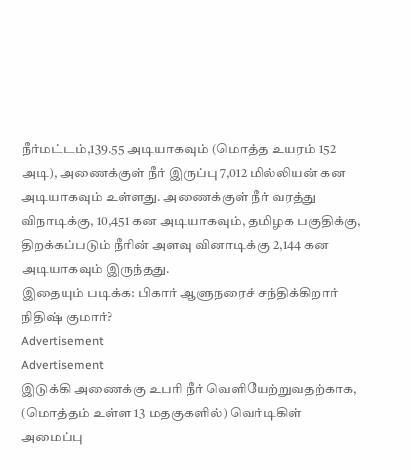நீர்மட்டம்,139.55 அடியாகவும் (மொத்த உயரம் 152 அடி), அணைக்குள் நீர் இருப்பு 7,012 மில்லியன் கன அடியாகவும் உள்ளது. அணைக்குள் நீர் வரத்து விநாடிக்கு, 10,451 கன அடியாகவும், தமிழக பகுதிக்கு, திறக்கப்படும் நீரின் அளவு வினாடிக்கு 2,144 கன அடியாகவும் இருந்தது.
இதையும் படிக்க: பிகார் ஆளுநரைச் சந்திக்கிறார் நிதிஷ் குமார்?
Advertisement
Advertisement
இடுக்கி அணைக்கு உபரி நீர் வெளியேற்றுவதற்காக, (மொத்தம் உள்ள 13 மதகுகளில்) வெர்டிகிள் அமைப்பு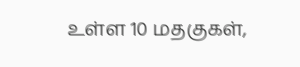உள்ள 10 மதகுகள்,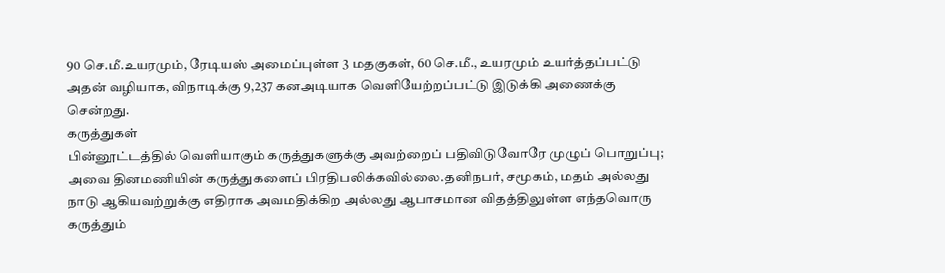90 செ.மீ.உயரமும், ரேடியஸ் அமைப்புள்ள 3 மதகுகள், 60 செ.மீ., உயரமும் உயர்த்தப்பட்டு அதன் வழியாக, விநாடிக்கு 9,237 கனஅடியாக வெளியேற்றப்பட்டு இடுக்கி அணைக்கு சென்றது.
கருத்துகள்
பின்னூட்டத்தில் வெளியாகும் கருத்துகளுக்கு அவற்றைப் பதிவிடுவோரே முழுப் பொறுப்பு; அவை தினமணியின் கருத்துகளைப் பிரதிபலிக்கவில்லை.தனிநபர், சமூகம், மதம் அல்லது நாடு ஆகியவற்றுக்கு எதிராக அவமதிக்கிற அல்லது ஆபாசமான விதத்திலுள்ள எந்தவொரு கருத்தும்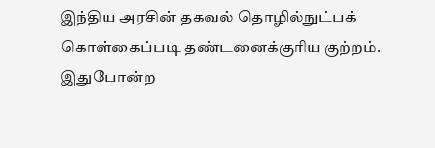இந்திய அரசின் தகவல் தொழில்நுட்பக் கொள்கைப்படி தண்டனைக்குரிய குற்றம். இதுபோன்ற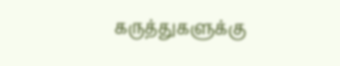கருத்துகளுக்கு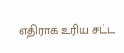எதிராக உரிய சட்ட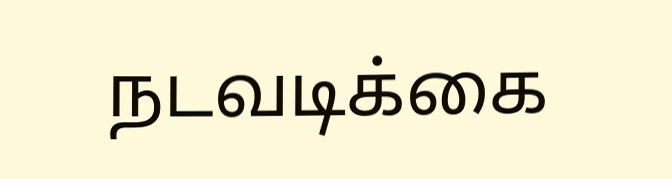நடவடிக்கை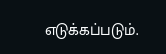எடுக்கப்படும்.